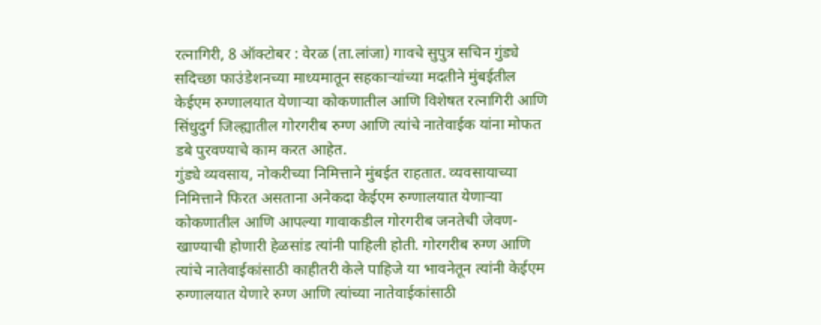रत्नागिरी, 8 ऑक्टोबर : वेरळ (ता.लांजा) गावचे सुपुत्र सचिन गुंड्ये सदिच्छा फाउंडेशनच्या माध्यमातून सहकाऱ्यांच्या मदतीने मुंबईतील केईएम रुग्णालयात येणाऱ्या कोकणातील आणि विशेषत रत्नागिरी आणि सिंधुदुर्ग जिल्ह्यातील गोरगरीब रुग्ण आणि त्यांचे नातेवाईक यांना मोफत डबे पुरवण्याचे काम करत आहेत.
गुंड्ये व्यवसाय, नोकरीच्या निमित्ताने मुंबईत राहतात. व्यवसायाच्या निमित्ताने फिरत असताना अनेकदा केईएम रुग्णालयात येणाऱ्या कोकणातील आणि आपल्या गावाकडील गोरगरीब जनतेची जेवण-खाण्याची होणारी हेळसांड त्यांनी पाहिली होती. गोरगरीब रुग्ण आणि त्यांचे नातेवाईकांसाठी काहीतरी केले पाहिजे या भावनेतून त्यांनी केईएम रुग्णालयात येणारे रुग्ण आणि त्यांच्या नातेवाईकांसाठी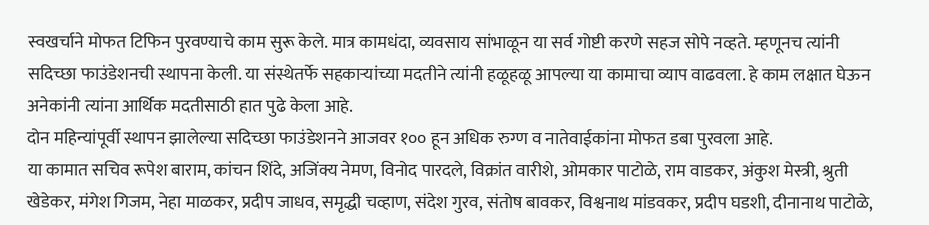स्वखर्चाने मोफत टिफिन पुरवण्याचे काम सुरू केले. मात्र कामधंदा, व्यवसाय सांभाळून या सर्व गोष्टी करणे सहज सोपे नव्हते. म्हणूनच त्यांनी सदिच्छा फाउंडेशनची स्थापना केली. या संस्थेतर्फे सहकाऱ्यांच्या मदतीने त्यांनी हळूहळू आपल्या या कामाचा व्याप वाढवला. हे काम लक्षात घेऊन अनेकांनी त्यांना आर्थिक मदतीसाठी हात पुढे केला आहे.
दोन महिन्यांपूर्वी स्थापन झालेल्या सदिच्छा फाउंडेशनने आजवर १०० हून अधिक रुग्ण व नातेवाईकांना मोफत डबा पुरवला आहे.
या कामात सचिव रूपेश बाराम, कांचन शिंदे, अजिंक्य नेमण, विनोद पारदले, विक्रांत वारीशे, ओमकार पाटोळे, राम वाडकर, अंकुश मेस्त्री, श्रुती खेडेकर, मंगेश गिजम, नेहा माळकर, प्रदीप जाधव, समृद्धी चव्हाण, संदेश गुरव, संतोष बावकर, विश्वनाथ मांडवकर, प्रदीप घडशी, दीनानाथ पाटोळे,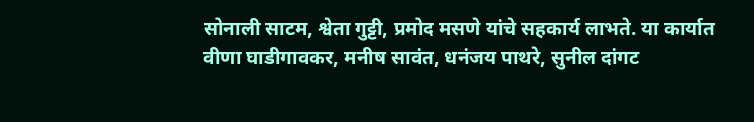सोनाली साटम, श्वेता गुट्टी, प्रमोद मसणे यांचे सहकार्य लाभते. या कार्यात वीणा घाडीगावकर, मनीष सावंत, धनंजय पाथरे, सुनील दांगट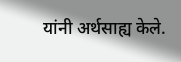यांनी अर्थसाह्य केले.